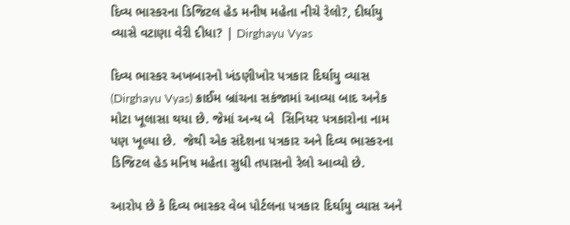દિવ્ય ભાસ્કરના ડિજિટલ હેડ મનીષ મહેતા નીચે રેલો?, દીર્ઘાયુ વ્યાસે વટાણા વેરી દીધા? | Dirghayu Vyas

દિવ્ય ભાસ્કર અખબારનો ખંડણીખોર પત્રકાર દિર્ઘાયુ વ્યાસ (Dirghayu Vyas) ક્રાઈમ બ્રાંચના સકંજામાં આવ્યા બાદ અનેક મોટા ખૂલાસા થયા છે. જેમાં અન્ય બે  સિનિયર પત્રકારોના નામ પણ ખૂલ્યા છે.  જેથી એક સંદેશના પત્રકાર અને દિવ્ય ભાસ્કરના ડિજિટલ હેડ મનિષ મહેતા સુધી તપાસનો રેલો આવ્યો છે.

આરોપ છે કે દિવ્ય ભાસ્કર વેબ પોર્ટલના પત્રકાર દિર્ઘાયુ વ્યાસ અને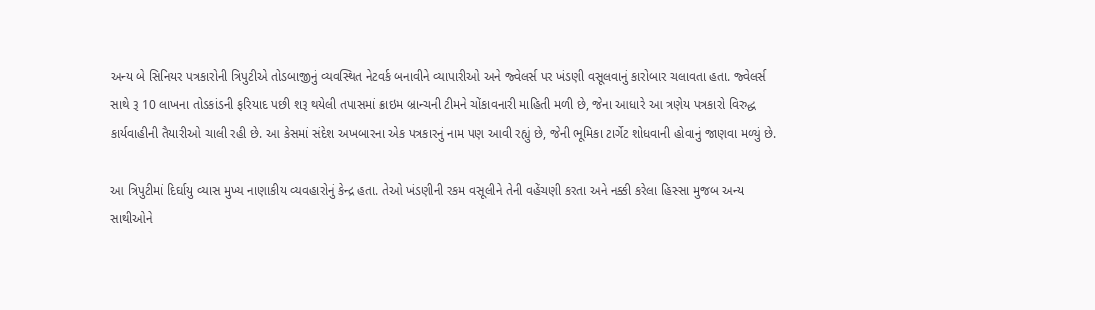અન્ય બે સિનિયર પત્રકારોની ત્રિપુટીએ તોડબાજીનું વ્યવસ્થિત નેટવર્ક બનાવીને વ્યાપારીઓ અને જ્વેલર્સ પર ખંડણી વસૂલવાનું કારોબાર ચલાવતા હતા. જ્વેલર્સ સાથે રૂ 10 લાખના તોડકાંડની ફરિયાદ પછી શરૂ થયેલી તપાસમાં ક્રાઇમ બ્રાન્ચની ટીમને ચોંકાવનારી માહિતી મળી છે, જેના આધારે આ ત્રણેય પત્રકારો વિરુદ્ધ કાર્યવાહીની તૈયારીઓ ચાલી રહી છે. આ કેસમાં સંદેશ અખબારના એક પત્રકારનું નામ પણ આવી રહ્યું છે, જેની ભૂમિકા ટાર્ગેટ શોધવાની હોવાનું જાણવા મળ્યું છે.

આ ત્રિપુટીમાં દિર્ઘાયુ વ્યાસ મુખ્ય નાણાકીય વ્યવહારોનું કેન્દ્ર હતા. તેઓ ખંડણીની રકમ વસૂલીને તેની વહેંચણી કરતા અને નક્કી કરેલા હિસ્સા મુજબ અન્ય સાથીઓને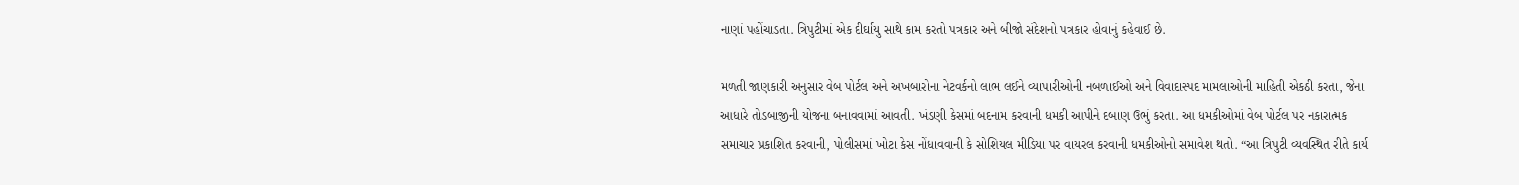નાણાં પહોંચાડતા. ત્રિપુટીમાં એક દીર્ઘાયુ સાથે કામ કરતો પત્રકાર અને બીજો સંદેશનો પત્રકાર હોવાનું કહેવાઈ છે.

મળતી જાણકારી અનુસાર વેબ પોર્ટલ અને અખબારોના નેટવર્કનો લાભ લઈને વ્યાપારીઓની નબળાઈઓ અને વિવાદાસ્પદ મામલાઓની માહિતી એકઠી કરતા, જેના આધારે તોડબાજીની યોજના બનાવવામાં આવતી. ખંડણી કેસમાં બદનામ કરવાની ધમકી આપીને દબાણ ઉભું કરતા. આ ધમકીઓમાં વેબ પોર્ટલ પર નકારાત્મક સમાચાર પ્રકાશિત કરવાની, પોલીસમાં ખોટા કેસ નોંધાવવાની કે સોશિયલ મીડિયા પર વાયરલ કરવાની ધમકીઓનો સમાવેશ થતો. “આ ત્રિપુટી વ્યવસ્થિત રીતે કાર્ય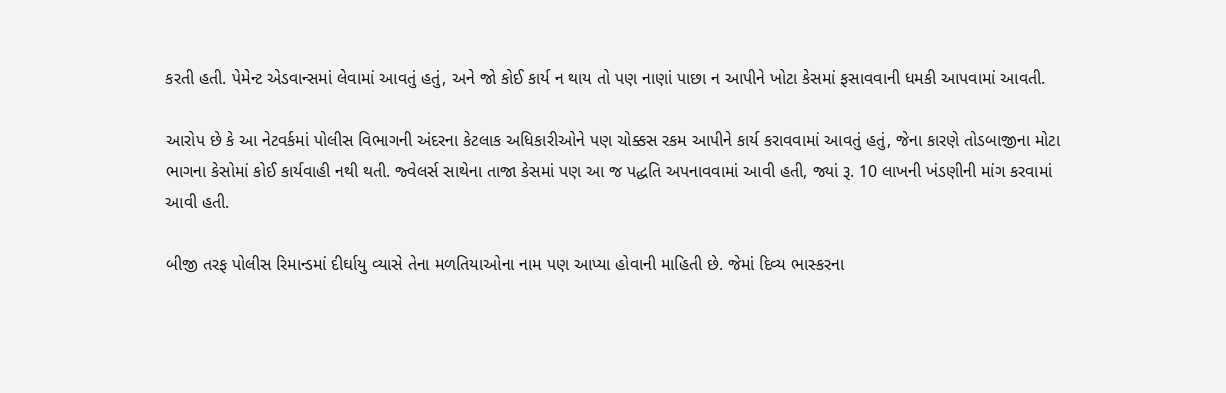કરતી હતી. પેમેન્ટ એડવાન્સમાં લેવામાં આવતું હતું, અને જો કોઈ કાર્ય ન થાય તો પણ નાણાં પાછા ન આપીને ખોટા કેસમાં ફસાવવાની ધમકી આપવામાં આવતી.

આરોપ છે કે આ નેટવર્કમાં પોલીસ વિભાગની અંદરના કેટલાક અધિકારીઓને પણ ચોક્કસ રકમ આપીને કાર્ય કરાવવામાં આવતું હતું, જેના કારણે તોડબાજીના મોટા ભાગના કેસોમાં કોઈ કાર્યવાહી નથી થતી. જ્વેલર્સ સાથેના તાજા કેસમાં પણ આ જ પદ્ધતિ અપનાવવામાં આવી હતી, જ્યાં રૂ. 10 લાખની ખંડણીની માંગ કરવામાં આવી હતી.

બીજી તરફ પોલીસ રિમાન્ડમાં દીર્ઘાયુ વ્યાસે તેના મળતિયાઓના નામ પણ આપ્યા હોવાની માહિતી છે. જેમાં દિવ્ય ભાસ્કરના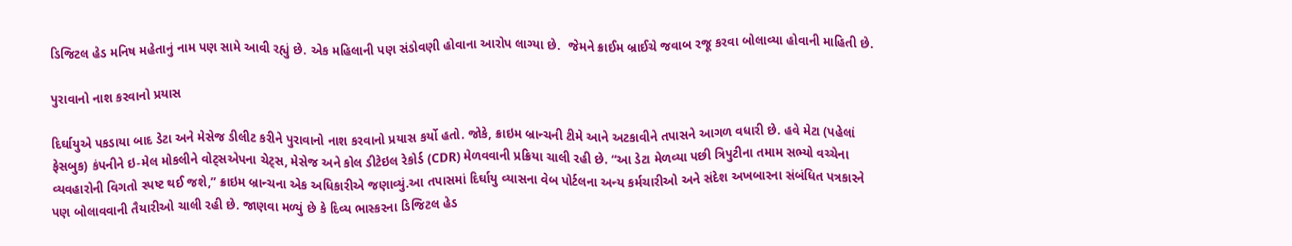ડિજિટલ હેડ મનિષ મહેતાનું નામ પણ સામે આવી રહ્યું છે. એક મહિલાની પણ સંડોવણી હોવાના આરોપ લાગ્યા છે.  જેમને ક્રાઈમ બ્રાઈચે જવાબ રજૂ કરવા બોલાવ્યા હોવાની માહિતી છે.

પુરાવાનો નાશ કરવાનો પ્રયાસ

દિર્ઘાયુએ પકડાયા બાદ ડેટા અને મેસેજ ડીલીટ કરીને પુરાવાનો નાશ કરવાનો પ્રયાસ કર્યો હતો. જોકે, ક્રાઇમ બ્રાન્ચની ટીમે આને અટકાવીને તપાસને આગળ વધારી છે. હવે મેટા (પહેલાં ફેસબુક) કંપનીને ઇ-મેલ મોકલીને વોટ્સએપના ચેટ્સ, મેસેજ અને કોલ ડીટેઇલ રેકોર્ડ (CDR) મેળવવાની પ્રક્રિયા ચાલી રહી છે. “આ ડેટા મેળવ્યા પછી ત્રિપુટીના તમામ સભ્યો વચ્ચેના વ્યવહારોની વિગતો સ્પષ્ટ થઈ જશે,” ક્રાઇમ બ્રાન્ચના એક અધિકારીએ જણાવ્યું.આ તપાસમાં દિર્ઘાયુ વ્યાસના વેબ પોર્ટલના અન્ય કર્મચારીઓ અને સંદેશ અખબારના સંબંધિત પત્રકારને પણ બોલાવવાની તૈયારીઓ ચાલી રહી છે. જાણવા મળ્યું છે કે દિવ્ય ભાસ્કરના ડિજિટલ હેડ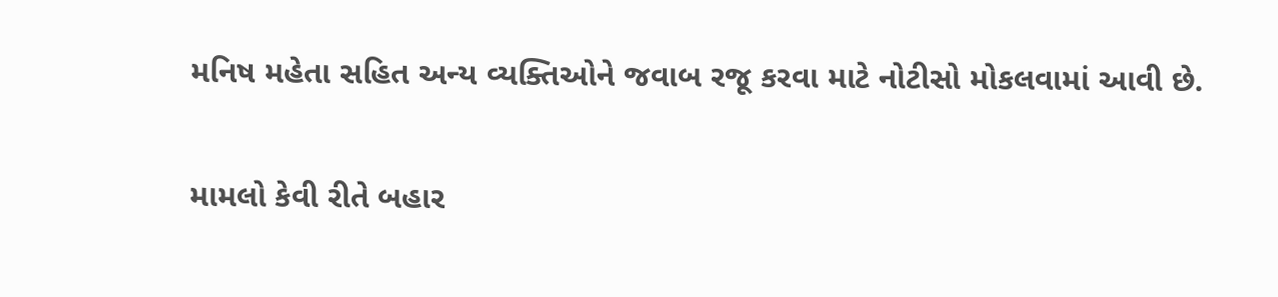મનિષ મહેતા સહિત અન્ય વ્યક્તિઓને જવાબ રજૂ કરવા માટે નોટીસો મોકલવામાં આવી છે.

મામલો કેવી રીતે બહાર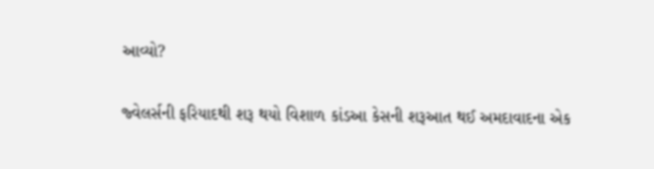આવ્યો?

જ્વેલર્સની ફરિયાદથી શરૂ થયો વિશાળ કાંડઆ કેસની શરૂઆત થઈ અમદાવાદના એક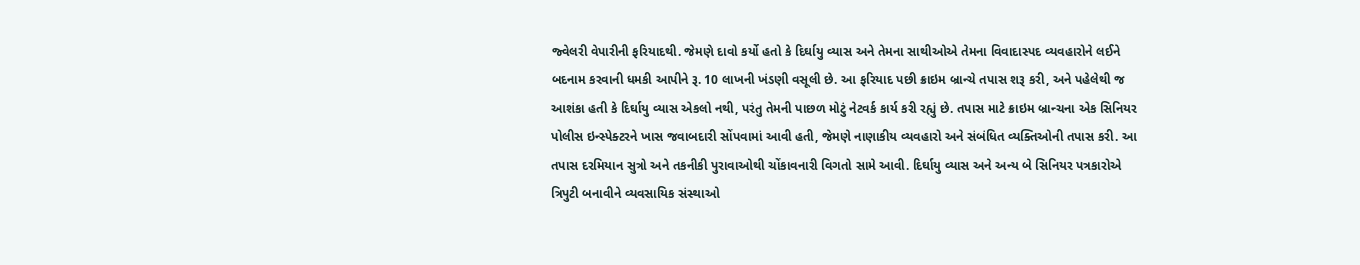જ્વેલરી વેપારીની ફરિયાદથી. જેમણે દાવો કર્યો હતો કે દિર્ઘાયુ વ્યાસ અને તેમના સાથીઓએ તેમના વિવાદાસ્પદ વ્યવહારોને લઈને બદનામ કરવાની ધમકી આપીને રૂ. 10 લાખની ખંડણી વસૂલી છે. આ ફરિયાદ પછી ક્રાઇમ બ્રાન્ચે તપાસ શરૂ કરી, અને પહેલેથી જ આશંકા હતી કે દિર્ઘાયુ વ્યાસ એકલો નથી, પરંતુ તેમની પાછળ મોટું નેટવર્ક કાર્ય કરી રહ્યું છે. તપાસ માટે ક્રાઇમ બ્રાન્ચના એક સિનિયર પોલીસ ઇન્સ્પેક્ટરને ખાસ જવાબદારી સોંપવામાં આવી હતી, જેમણે નાણાકીય વ્યવહારો અને સંબંધિત વ્યક્તિઓની તપાસ કરી. આ તપાસ દરમિયાન સુત્રો અને તકનીકી પુરાવાઓથી ચોંકાવનારી વિગતો સામે આવી. દિર્ઘાયુ વ્યાસ અને અન્ય બે સિનિયર પત્રકારોએ ત્રિપુટી બનાવીને વ્યવસાયિક સંસ્થાઓ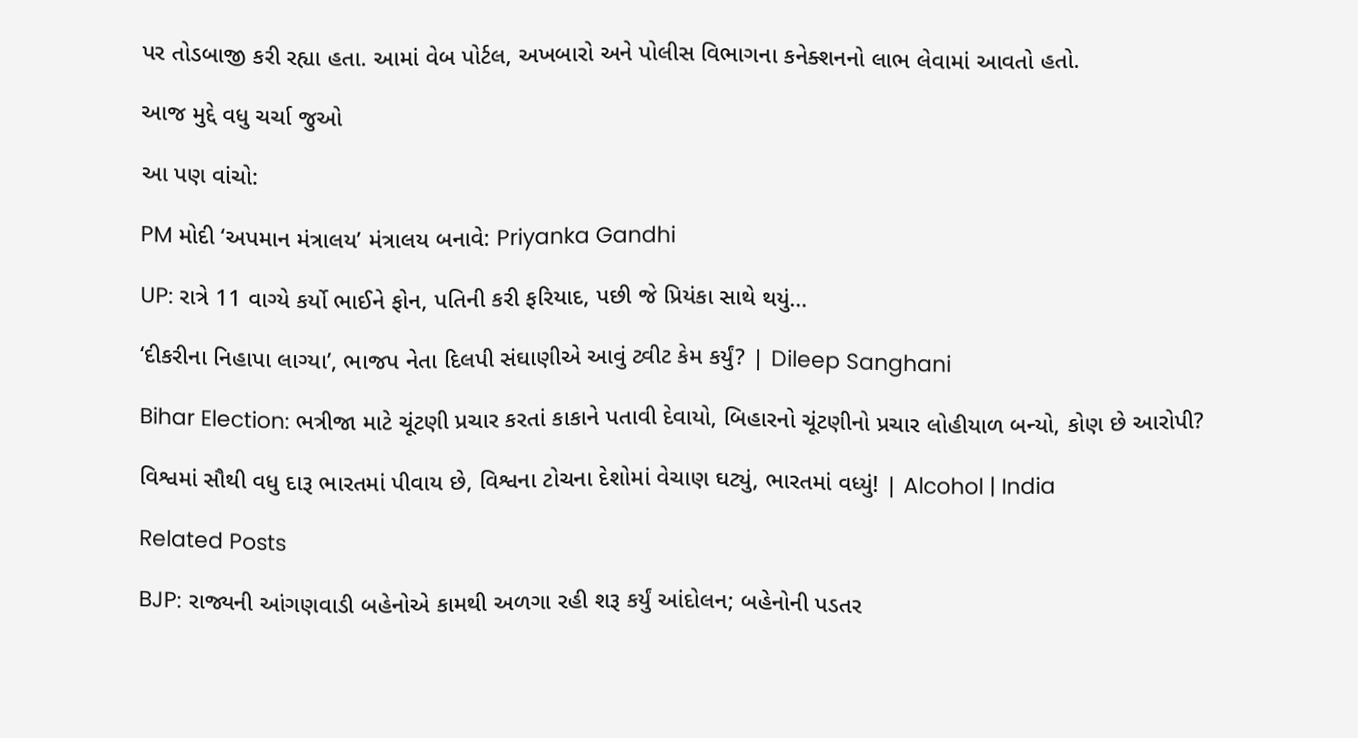પર તોડબાજી કરી રહ્યા હતા. આમાં વેબ પોર્ટલ, અખબારો અને પોલીસ વિભાગના કનેક્શનનો લાભ લેવામાં આવતો હતો.

આજ મુદ્દે વધુ ચર્ચા જુઓ

આ પણ વાંચો:

PM મોદી ‘અપમાન મંત્રાલય’ મંત્રાલય બનાવે: Priyanka Gandhi

UP: રાત્રે 11 વાગ્યે કર્યો ભાઈને ફોન, પતિની કરી ફરિયાદ, પછી જે પ્રિયંકા સાથે થયું…

‘દીકરીના નિહાપા લાગ્યા’, ભાજપ નેતા દિલપી સંઘાણીએ આવું ટ્વીટ કેમ કર્યું? | Dileep Sanghani

Bihar Election: ભત્રીજા માટે ચૂંટણી પ્રચાર કરતાં કાકાને પતાવી દેવાયો, બિહારનો ચૂંટણીનો પ્રચાર લોહીયાળ બન્યો, કોણ છે આરોપી?

વિશ્વમાં સૌથી વધુ દારૂ ભારતમાં પીવાય છે, વિશ્વના ટોચના દેશોમાં વેચાણ ઘટ્યું, ભારતમાં વધ્યું! | Alcohol | India

Related Posts

BJP: રાજ્યની આંગણવાડી બહેનોએ કામથી અળગા રહી શરૂ કર્યું આંદોલન; બહેનોની પડતર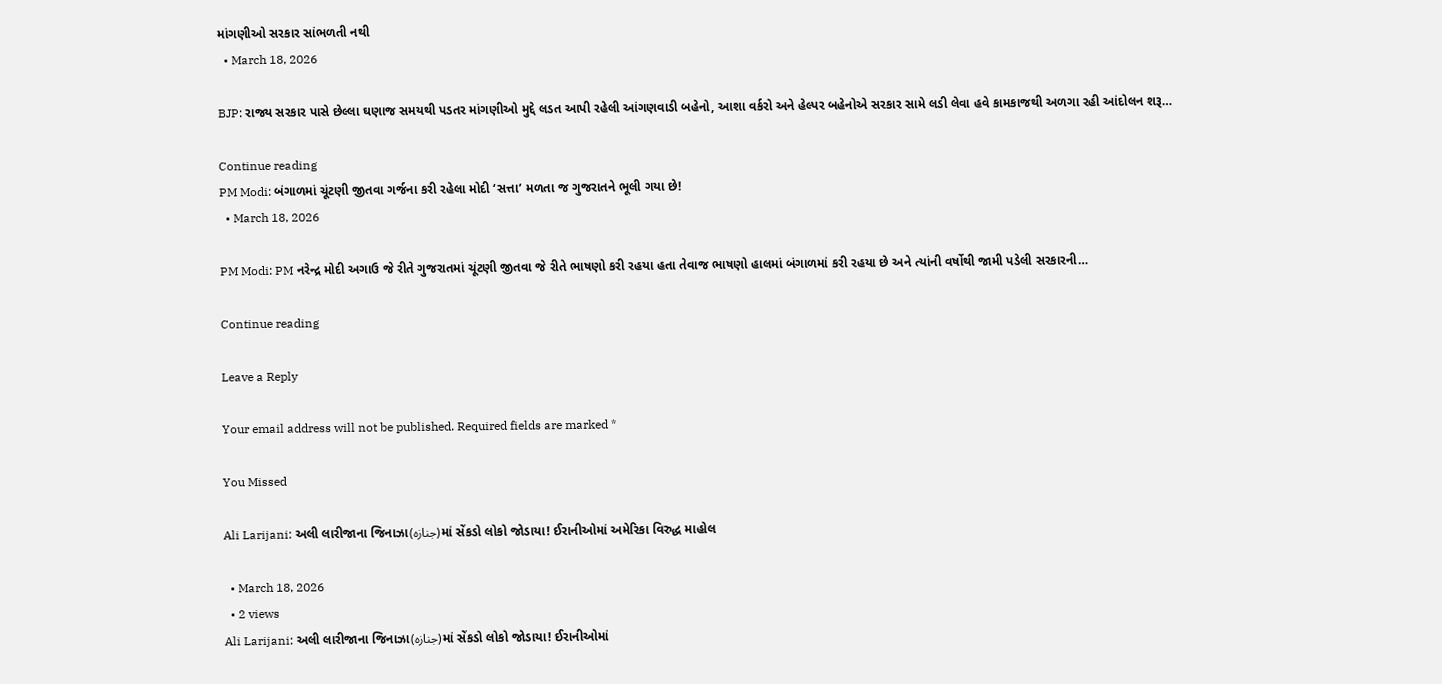માંગણીઓ સરકાર સાંભળતી નથી
  • March 18, 2026

BJP: રાજ્ય સરકાર પાસે છેલ્લા ઘણાજ સમયથી પડતર માંગણીઓ મુદ્દે લડત આપી રહેલી આંગણવાડી બહેનો, આશા વર્કરો અને હેલ્પર બહેનોએ સરકાર સામે લડી લેવા હવે કામકાજથી અળગા રહી આંદોલન શરૂ…

Continue reading
PM Modi: બંગાળમાં ચૂંટણી જીતવા ગર્જના કરી રહેલા મોદી ‘સત્તા’ મળતા જ ગુજરાતને ભૂલી ગયા છે!
  • March 18, 2026

PM Modi: PM નરેન્દ્ર મોદી અગાઉ જે રીતે ગુજરાતમાં ચૂંટણી જીતવા જે રીતે ભાષણો કરી રહયા હતા તેવાજ ભાષણો હાલમાં બંગાળમાં કરી રહયા છે અને ત્યાંની વર્ષોથી જામી પડેલી સરકારની…

Continue reading

Leave a Reply

Your email address will not be published. Required fields are marked *

You Missed

Ali Larijani: અલી લારીજાના જિનાઝા(جنازہ)માં સેંકડો લોકો જોડાયા! ઈરાનીઓમાં અમેરિકા વિરુદ્ધ માહોલ

  • March 18, 2026
  • 2 views
Ali Larijani: અલી લારીજાના જિનાઝા(جنازہ)માં સેંકડો લોકો જોડાયા! ઈરાનીઓમાં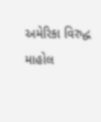અમેરિકા વિરુદ્ધ માહોલ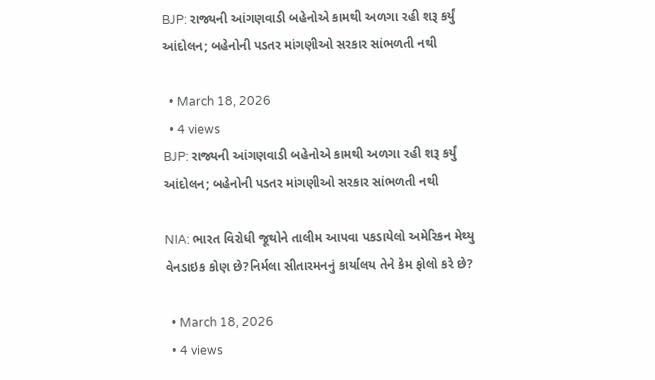BJP: રાજ્યની આંગણવાડી બહેનોએ કામથી અળગા રહી શરૂ કર્યું આંદોલન; બહેનોની પડતર માંગણીઓ સરકાર સાંભળતી નથી

  • March 18, 2026
  • 4 views
BJP: રાજ્યની આંગણવાડી બહેનોએ કામથી અળગા રહી શરૂ કર્યું આંદોલન; બહેનોની પડતર માંગણીઓ સરકાર સાંભળતી નથી

NIA: ભારત વિરોધી જૂથોને તાલીમ આપવા પકડાયેલો અમેરિકન મેથ્યુ વેનડાઇક કોણ છે?નિર્મલા સીતારમનનું કાર્યાલય તેને કેમ ફોલો કરે છે?

  • March 18, 2026
  • 4 views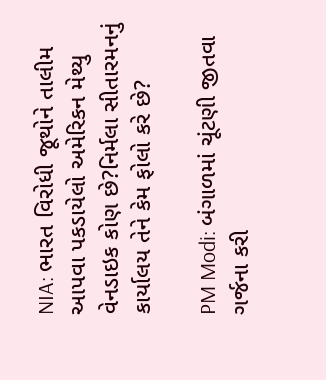NIA: ભારત વિરોધી જૂથોને તાલીમ આપવા પકડાયેલો અમેરિકન મેથ્યુ વેનડાઇક કોણ છે?નિર્મલા સીતારમનનું કાર્યાલય તેને કેમ ફોલો કરે છે?

PM Modi: બંગાળમાં ચૂંટણી જીતવા ગર્જના કરી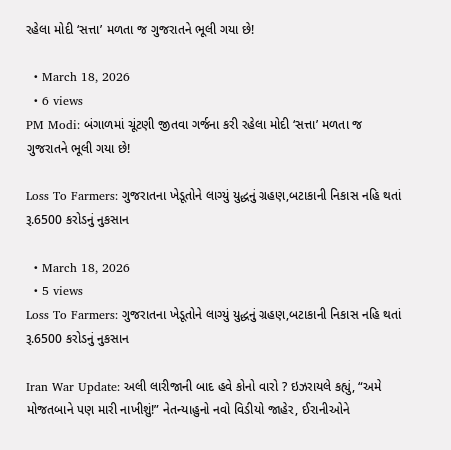રહેલા મોદી ‘સત્તા’ મળતા જ ગુજરાતને ભૂલી ગયા છે!

  • March 18, 2026
  • 6 views
PM Modi: બંગાળમાં ચૂંટણી જીતવા ગર્જના કરી રહેલા મોદી ‘સત્તા’ મળતા જ ગુજરાતને ભૂલી ગયા છે!

Loss To Farmers: ગુજરાતના ખેડૂતોને લાગ્યું યુદ્ધનું ગ્રહણ,બટાકાની નિકાસ નહિ થતાં રૂ.6500 કરોડનું નુકસાન

  • March 18, 2026
  • 5 views
Loss To Farmers: ગુજરાતના ખેડૂતોને લાગ્યું યુદ્ધનું ગ્રહણ,બટાકાની નિકાસ નહિ થતાં રૂ.6500 કરોડનું નુકસાન

Iran War Update: અલી લારીજાની બાદ હવે કોનો વારો ? ઇઝરાયલે કહ્યું, “અમે મોજતબાને પણ મારી નાખીશું!” નેતન્યાહુનો નવો વિડીયો જાહેર, ઈરાનીઓને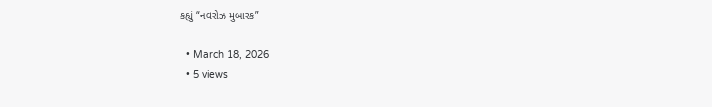કહ્યું “નવરોઝ મુબારક”

  • March 18, 2026
  • 5 views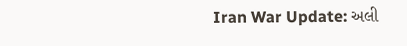Iran War Update: અલી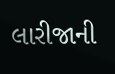લારીજાની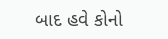બાદ હવે કોનો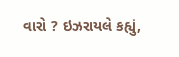વારો ? ઇઝરાયલે કહ્યું,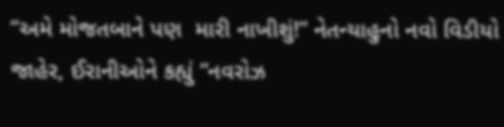“અમે મોજતબાને પણ  મારી નાખીશું!” નેતન્યાહુનો નવો વિડીયો જાહેર, ઈરાનીઓને કહ્યું “નવરોઝ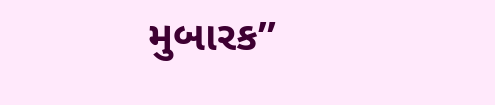મુબારક”